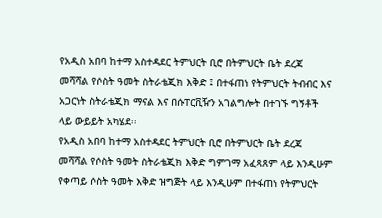የአዲስ አበባ ከተማ አስተዳደር ትምህርት ቢሮ በትምህርት ቤት ደረጃ መሻሻል የሶስት ዓመት ስትራቴጂክ እቅድ ፤ በተፋጠነ የትምህርት ትብብር እና አጋርነት ስትራቴጂክ ማናል እና በሱፐርቪዥን አገልግሎት በተገኙ ግኝቶች ላይ ውይይት አካሄደ፡፡
የአዲስ አበባ ከተማ አስተዳደር ትምህርት ቢሮ በትምህርት ቤት ደረጃ መሻሻል የሶስት ዓመት ስትራቴጂክ እቅድ ግምገማ አፈጻጸም ላይ እንዲሁም የቀጣይ ሶስት ዓመት እቅድ ዝግጅት ላይ እንዲሁም በተፋጠነ የትምህርት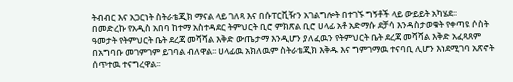ትብብር እና አጋርነት ስትራቴጂክ ማናል ላይ ገለጻ እና በሱፐርቪዥን አገልግሎት በተገኙ ግኝቶች ላይ ውይይት አካሄደ፡፡
በመድረኩ የአዲስ አበባ ከተማ አስተዳደር ትምህርት ቢሮ ምክጽል ቢሮ ሀላፊ አቶ አድማሱ ደቻሳ እንዳስታወቁት የቀጣዩ ሶስት ዓመታት የትምህርት ቤት ደረጃ መሻሻል እቅድ ውጤታማ እንዲሆን ያለፈዉን የትምህርት ቤት ደረጃ መሻሻል እቅድ አፈጻጸም በአግባቡ መገምገም ይገባል ብለዋል፡፡ ሀላፊዉ አክለዉም ስትራቴጂክ እቅዱ እና ግምገማዉ ተናባቢ ሊሆን እነደሚገባ አጽኖት ሰጥተዉ ተናግረዋል፡፡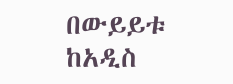በውይይቱ ከአዲስ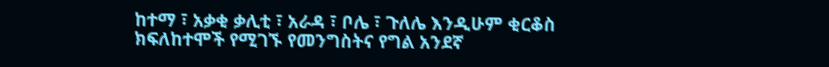ከተማ ፣ አቃቂ ቃሊቲ ፣ አራዳ ፣ ቦሌ ፣ ጉለሌ እንዲሁም ቂርቆስ ክፍለከተሞች የሚገኙ የመንግስትና የግል አንደኛ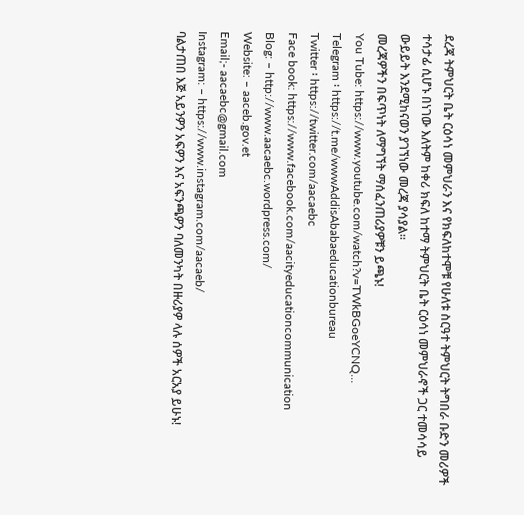ደረጃ ትምህርት ቤት ርዕሳነ መምህራን እና የክፍለከተሞቹ የሁለቱ ስርዓተ ትምህርት ትግበራ ቡድን መሪዎች ተሳታፊ ሲሆኑ በነገው እለትም ከቀሪ ክፍለ ከተማ ትምህርት ቤት ርዕሳነ መምህራኖች ጋር ተመሳሳይ ውይይት እንደሚከናወን ያገኘነው መረጃ ያሳያል፡፡
መረጃዎችን በፍጥነት ለማግኘት ማሰፈንጠሪያዎቹን ይጫኑ!
You Tube: https://www.youtube.com/watch?v=TWkBGoeYCNQ…
Telegram ፡ https://t.me/wwwAddisAbabaeducationbureau
Twitter ፡ https://twitter.com/aacaebc
Face book: https://www.facebook.com/aacityeducationcommunication
Blog: – http://www.aacaebc.wordpress.com/
Website: – aaceb.gov.et
Email;- aacaebc@gmail.com
Instagram: – https://www.instagram.com/aacaeb/
ባልታጠበ እጅ አይንዎን አፍዎን እና አፍንጫዎን ባለመንካት በዙሪያዎ ላሉ ሰዎች አርአያ ይሁኑ!